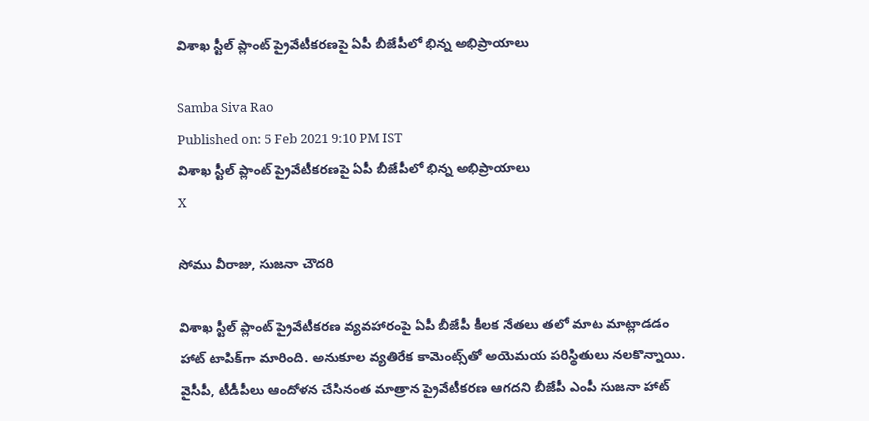విశాఖ స్టీల్ ప్లాంట్ ప్రైవేటీకరణపై ఏపీ బీజేపీలో భిన్న అభిప్రాయాలు

Samba Siva Rao
Published on: 5 Feb 2021 9:10 PM IST
విశాఖ స్టీల్ ప్లాంట్ ప్రైవేటీకరణపై ఏపీ బీజేపీలో భిన్న అభిప్రాయాలు
X

సోము వీరాజు, సుజనా చౌదరి

విశాఖ స్టీల్ ప్లాంట్ ప్రైవేటీకరణ వ్యవహారంపై ఏపీ బీజేపీ కీలక నేతలు తలో మాట మాట్లాడడం హాట్ టాపిక్‌గా మారింది. అనుకూల వ్యతిరేక కామెంట్స్‌తో అయెమయ పరిస్థితులు నలకొన్నాయి. వైసీపీ, టీడీపీలు ఆందోళన చేసినంత మాత్రాన ప్రైవేటీకరణ ఆగదని బీజేపీ ఎంపీ సుజనా హాట్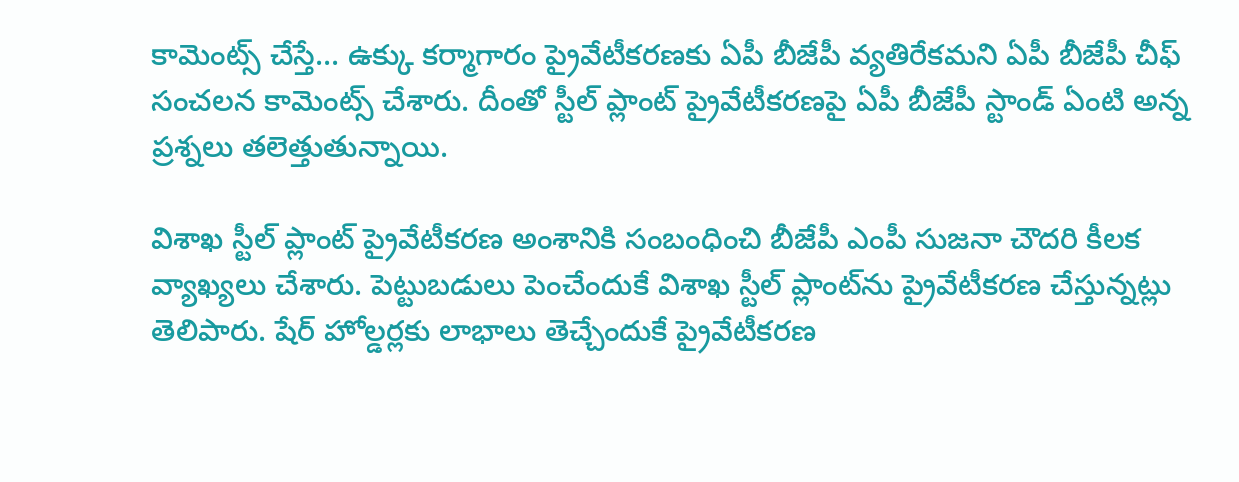కామెంట్స్ చేస్తే... ఉక్కు కర్మాగారం ప్రైవేటీకరణకు ఏపీ బీజేపీ వ్యతిరేకమని ఏపీ బీజేపీ చీఫ్ సంచలన కామెంట్స్ చేశారు. దీంతో స్టీల్ ప్లాంట్ ప్రైవేటీకరణపై ఏపీ బీజేపీ స్టాండ్ ఏంటి అన్న ప్రశ్నలు తలెత్తుతున్నాయి.

విశాఖ స్టీల్ ప్లాంట్ ప్రైవేటీకరణ అంశానికి సంబంధించి బీజేపీ ఎంపీ సుజనా చౌదరి కీలక వ్యాఖ్యలు చేశారు. పెట్టుబడులు పెంచేందుకే విశాఖ స్టీల్‌ ప్లాంట్‌‌ను ప్రైవేటీకరణ చేస్తున్నట్లు తెలిపారు. షేర్‌ హోల్డర్లకు లాభాలు తెచ్చేందుకే ప్రైవేటీకరణ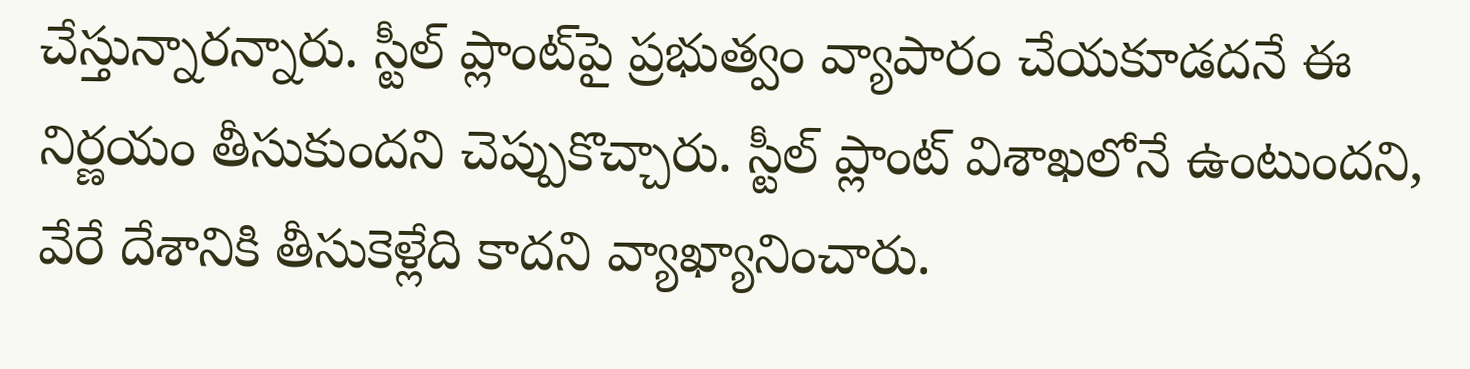చేస్తున్నారన్నారు. స్టీల్‌ ప్లాంట్‌పై ప్రభుత్వం వ్యాపారం చేయకూడదనే ఈ నిర్ణయం తీసుకుందని చెప్పుకొచ్చారు. స్టీల్‌ ప్లాంట్‌ విశాఖలోనే ఉంటుందని, వేరే దేశానికి తీసుకెళ్లేది కాదని వ్యాఖ్యానించారు.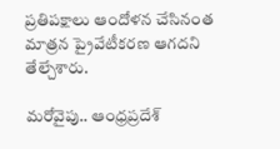ప్రతిపక్షాలు ఆందోళన చేసినంత మాత్రన ప్రైవేటీకరణ ఆగదని తేల్చేశారు.

మరోవైపు.. ఆంధ్రప్రదేశ్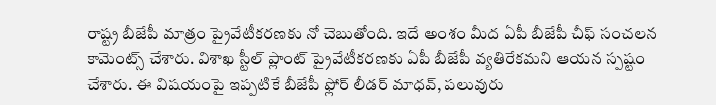రాష్ట్ర బీజేపీ మాత్రం ప్రైవేటీకరణకు నో చెబుతోంది. ఇదే అంశం మీద ఏపీ బీజేపీ చీఫ్ సంచలన కామెంట్స్ చేశారు. విశాఖ స్టీల్‌ ప్లాంట్‌ ప్రైవేటీకరణకు ఏపీ బీజేపీ వ్యతిరేకమని ఆయన స్పష్టం చేశారు. ఈ విషయంపై ఇప్పటికే బీజేపీ ఫ్లోర్‌ లీడర్‌ మాధవ్‌, పలువురు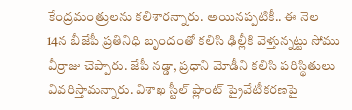కేంద్రమంత్రులను కలిశారన్నారు. అయినప్పటికీ.. ఈ నెల 14న బీజేపీ ప్రతినిధి బృందంతో కలిసి ఢిల్లీకి వెళ్తున్నట్టు సోము వీర్రాజు చెప్పారు. జేపీ నడ్డా, ప్రధాని మోడీని కలిసి పరిస్థితులు వివరిస్తామన్నారు. విశాఖ స్టీల్‌ ప్లాంట్‌ ప్రైవేటీకరణపై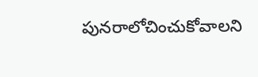పునరాలోచించుకోవాలని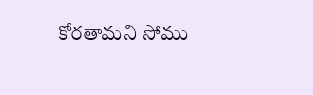కోరతామని సోము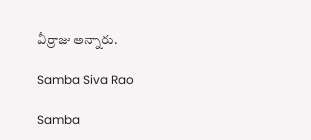వీర్రాజు అన్నారు.

Samba Siva Rao

Samba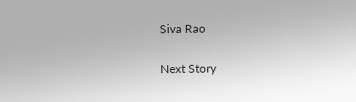Siva Rao

Next Story